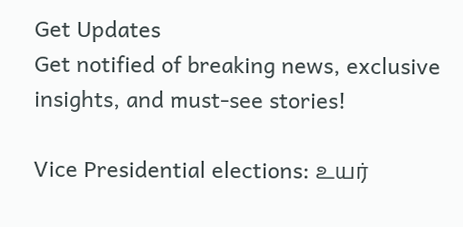Get Updates
Get notified of breaking news, exclusive insights, and must-see stories!

Vice Presidential elections: உயர்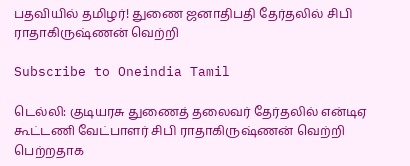பதவியில் தமிழர்! துணை ஜனாதிபதி தேர்தலில் சிபி ராதாகிருஷ்ணன் வெற்றி

Subscribe to Oneindia Tamil

டெல்லி: குடியரசு துணைத் தலைவர் தேர்தலில் என்டிஏ கூட்டணி வேட்பாளர் சிபி ராதாகிருஷ்ணன் வெற்றி பெற்றதாக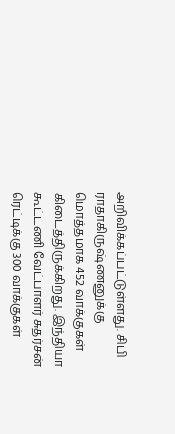அறிவிக்கப்பட்டுள்ளது. சிபி ராதாகிருஷ்ணனுக்கு மொத்தமாக 452 வாக்குகள் கிடைத்திருக்கிறது. இந்தியா கூட்டணி வேட்பாளர் சுதர்சன் ரெட்டிக்கு 300 வாக்குகள்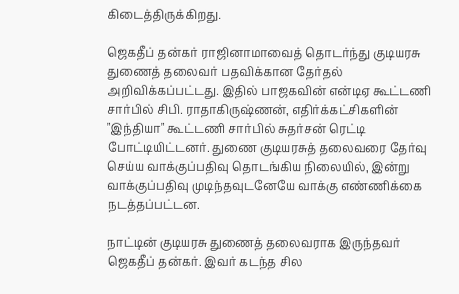கிடைத்திருக்கிறது.

ஜெகதீப் தன்கர் ராஜினாமாவைத் தொடர்ந்து குடியரசு துணைத் தலைவர் பதவிக்கான தேர்தல் அறிவிக்கப்பட்டது. இதில் பாஜகவின் என்டிஏ கூட்டணி சார்பில் சிபி. ராதாகிருஷ்ணன், எதிர்க்கட்சிகளின் "இந்தியா" கூட்டணி சார்பில் சுதர்சன் ரெட்டி போட்டியிட்டனர். துணை குடியரசுத் தலைவரை தேர்வு செய்ய வாக்குப்பதிவு தொடங்கிய நிலையில், இன்று வாக்குப்பதிவு முடிந்தவுடனேயே வாக்கு எண்ணிக்கை நடத்தப்பட்டன.

நாட்டின் குடியரசு துணைத் தலைவராக இருந்தவர் ஜெகதீப் தன்கர். இவர் கடந்த சில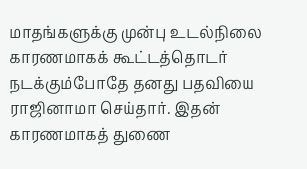மாதங்களுக்கு முன்பு உடல்நிலை காரணமாகக் கூட்டத்தொடர் நடக்கும்போதே தனது பதவியை ராஜினாமா செய்தார். இதன் காரணமாகத் துணை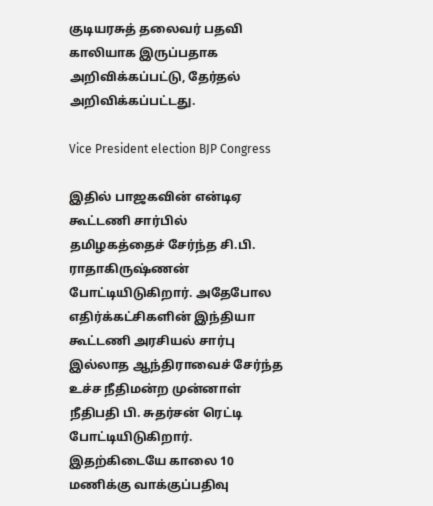குடியரசுத் தலைவர் பதவி காலியாக இருப்பதாக அறிவிக்கப்பட்டு, தேர்தல் அறிவிக்கப்பட்டது.

Vice President election BJP Congress

இதில் பாஜகவின் என்டிஏ கூட்டணி சார்பில் தமிழகத்தைச் சேர்ந்த சி.பி. ராதாகிருஷ்ணன் போட்டியிடுகிறார். அதேபோல எதிர்க்கட்சிகளின் இந்தியா கூட்டணி அரசியல் சார்பு இல்லாத ஆந்திராவைச் சேர்ந்த உச்ச நீதிமன்ற முன்னாள் நீதிபதி பி. சுதர்சன் ரெட்டி போட்டியிடுகிறார். இதற்கிடையே காலை 10 மணிக்கு வாக்குப்பதிவு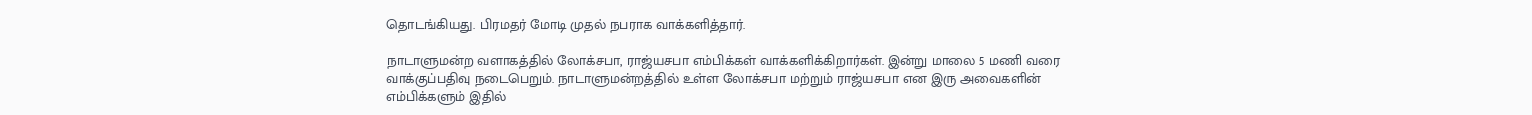தொடங்கியது. பிரமதர் மோடி முதல் நபராக வாக்களித்தார்.

நாடாளுமன்ற வளாகத்தில் லோக்சபா, ராஜ்யசபா எம்பிக்கள் வாக்களிக்கிறார்கள். இன்று மாலை 5 மணி வரை வாக்குப்பதிவு நடைபெறும். நாடாளுமன்றத்தில் உள்ள லோக்சபா மற்றும் ராஜ்யசபா என இரு அவைகளின் எம்பிக்களும் இதில்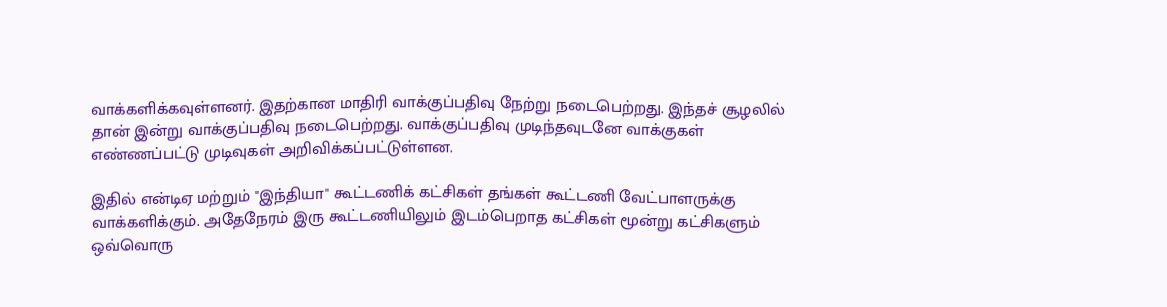வாக்களிக்கவுள்ளனர். இதற்கான மாதிரி வாக்குப்பதிவு நேற்று நடைபெற்றது. இந்தச் சூழலில் தான் இன்று வாக்குப்பதிவு நடைபெற்றது. வாக்குப்பதிவு முடிந்தவுடனே வாக்குகள் எண்ணப்பட்டு முடிவுகள் அறிவிக்கப்பட்டுள்ளன.

இதில் என்டிஏ மற்றும் "இந்தியா" கூட்டணிக் கட்சிகள் தங்கள் கூட்டணி வேட்பாளருக்கு வாக்களிக்கும். அதேநேரம் இரு கூட்டணியிலும் இடம்பெறாத கட்சிகள் மூன்று கட்சிகளும் ஒவ்வொரு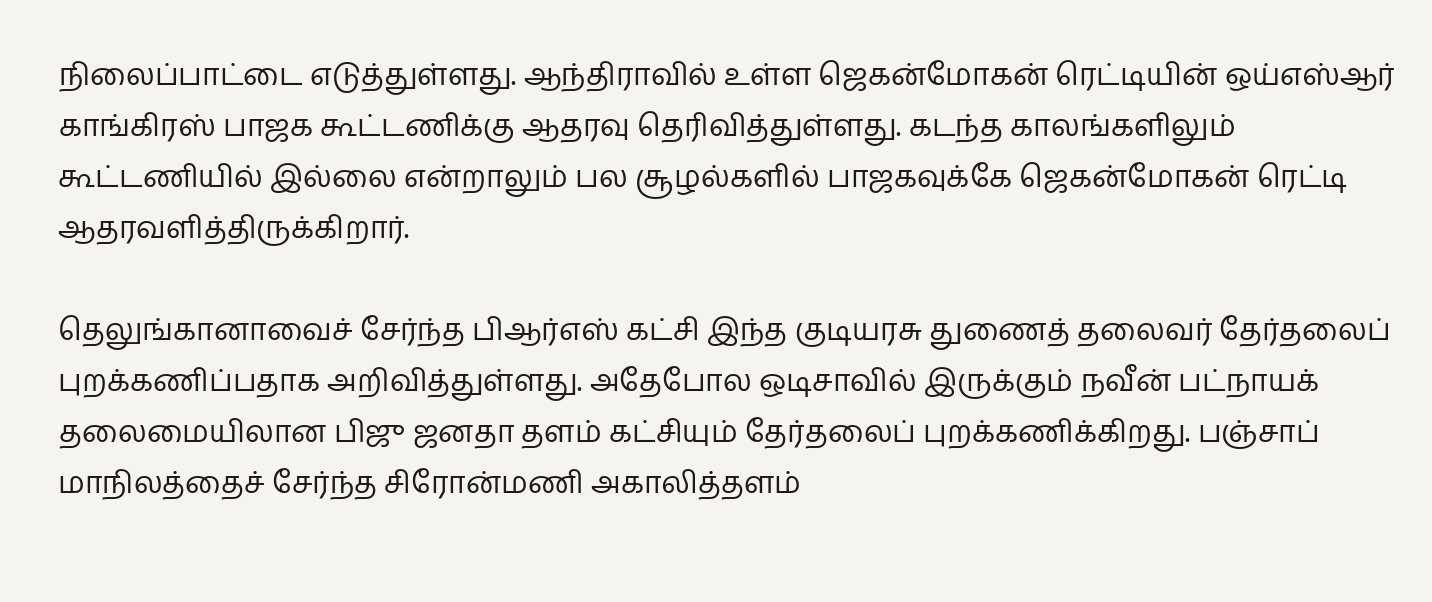நிலைப்பாட்டை எடுத்துள்ளது. ஆந்திராவில் உள்ள ஜெகன்மோகன் ரெட்டியின் ஒய்எஸ்ஆர் காங்கிரஸ் பாஜக கூட்டணிக்கு ஆதரவு தெரிவித்துள்ளது. கடந்த காலங்களிலும் கூட்டணியில் இல்லை என்றாலும் பல சூழல்களில் பாஜகவுக்கே ஜெகன்மோகன் ரெட்டி ஆதரவளித்திருக்கிறார்.

தெலுங்கானாவைச் சேர்ந்த பிஆர்எஸ் கட்சி இந்த குடியரசு துணைத் தலைவர் தேர்தலைப் புறக்கணிப்பதாக அறிவித்துள்ளது. அதேபோல ஒடிசாவில் இருக்கும் நவீன் பட்நாயக் தலைமையிலான பிஜு ஜனதா தளம் கட்சியும் தேர்தலைப் புறக்கணிக்கிறது. பஞ்சாப் மாநிலத்தைச் சேர்ந்த சிரோன்மணி அகாலித்தளம்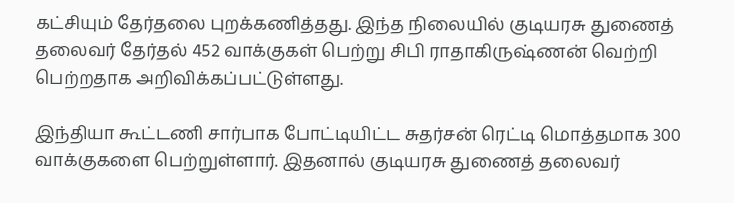கட்சியும் தேர்தலை புறக்கணித்தது. இந்த நிலையில் குடியரசு துணைத் தலைவர் தேர்தல் 452 வாக்குகள் பெற்று சிபி ராதாகிருஷ்ணன் வெற்றி பெற்றதாக அறிவிக்கப்பட்டுள்ளது.

இந்தியா கூட்டணி சார்பாக போட்டியிட்ட சுதர்சன் ரெட்டி மொத்தமாக 300 வாக்குகளை பெற்றுள்ளார். இதனால் குடியரசு துணைத் தலைவர்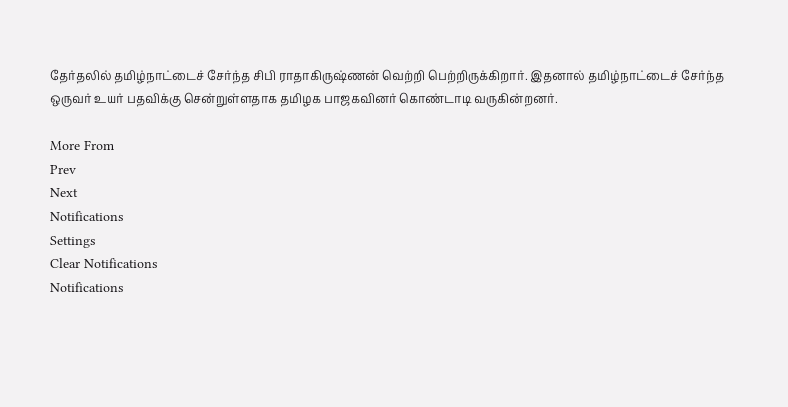தேர்தலில் தமிழ்நாட்டைச் சேர்ந்த சிபி ராதாகிருஷ்ணன் வெற்றி பெற்றிருக்கிறார். இதனால் தமிழ்நாட்டைச் சேர்ந்த ஒருவர் உயர் பதவிக்கு சென்றுள்ளதாக தமிழக பாஜகவினர் கொண்டாடி வருகின்றனர்.

More From
Prev
Next
Notifications
Settings
Clear Notifications
Notifications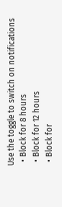Use the toggle to switch on notifications
  • Block for 8 hours
  • Block for 12 hours
  • Block for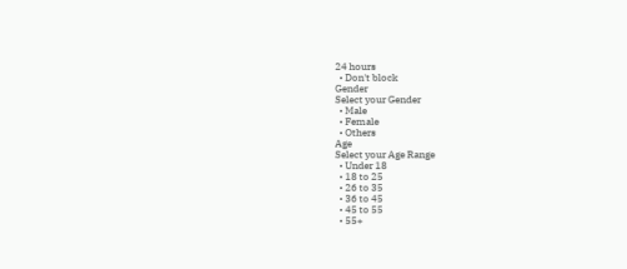24 hours
  • Don't block
Gender
Select your Gender
  • Male
  • Female
  • Others
Age
Select your Age Range
  • Under 18
  • 18 to 25
  • 26 to 35
  • 36 to 45
  • 45 to 55
  • 55+